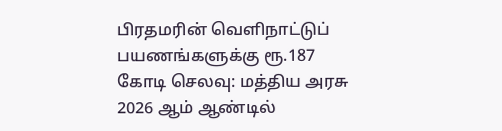பிரதமரின் வெளிநாட்டுப் பயணங்களுக்கு ரூ.187 கோடி செலவு: மத்திய அரசு
2026 ஆம் ஆண்டில்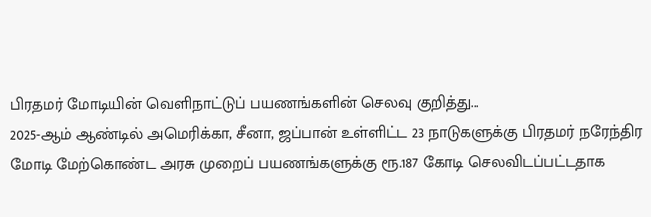பிரதமர் மோடியின் வெளிநாட்டுப் பயணங்களின் செலவு குறித்து...
2025-ஆம் ஆண்டில் அமெரிக்கா, சீனா, ஜப்பான் உள்ளிட்ட 23 நாடுகளுக்கு பிரதமர் நரேந்திர மோடி மேற்கொண்ட அரசு முறைப் பயணங்களுக்கு ரூ.187 கோடி செலவிடப்பட்டதாக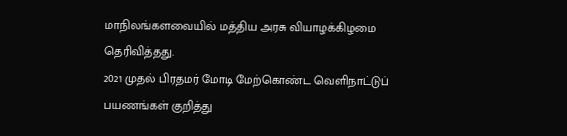மாநிலங்களவையில் மத்திய அரசு வியாழக்கிழமை தெரிவித்தது.
2021 முதல் பிரதமர் மோடி மேற்கொண்ட வெளிநாட்டுப் பயணங்கள் குறித்து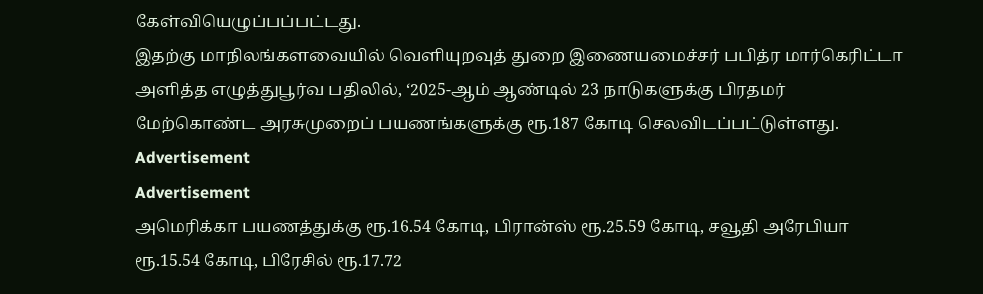கேள்வியெழுப்பப்பட்டது.
இதற்கு மாநிலங்களவையில் வெளியுறவுத் துறை இணையமைச்சர் பபித்ர மார்கெரிட்டா அளித்த எழுத்துபூர்வ பதிலில், ‘2025-ஆம் ஆண்டில் 23 நாடுகளுக்கு பிரதமர் மேற்கொண்ட அரசுமுறைப் பயணங்களுக்கு ரூ.187 கோடி செலவிடப்பட்டுள்ளது.
Advertisement
Advertisement
அமெரிக்கா பயணத்துக்கு ரூ.16.54 கோடி, பிரான்ஸ் ரூ.25.59 கோடி, சவூதி அரேபியா ரூ.15.54 கோடி, பிரேசில் ரூ.17.72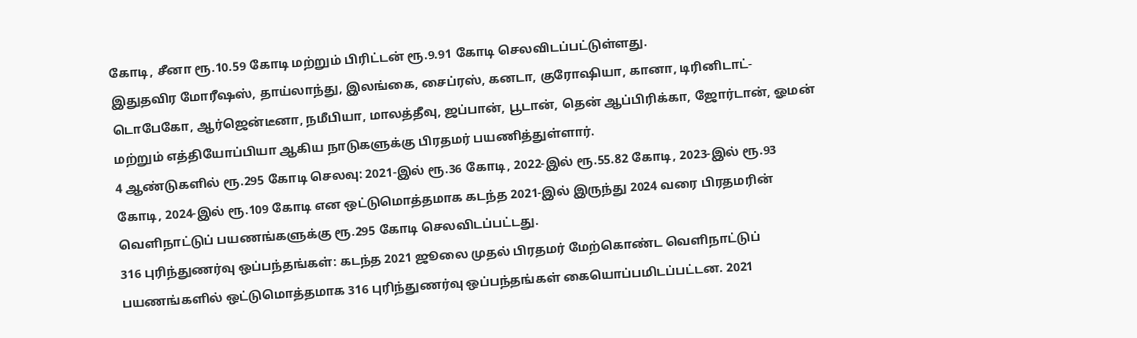கோடி, சீனா ரூ.10.59 கோடி மற்றும் பிரிட்டன் ரூ.9.91 கோடி செலவிடப்பட்டுள்ளது.
இதுதவிர மோரீஷஸ், தாய்லாந்து, இலங்கை, சைப்ரஸ், கனடா, குரோஷியா, கானா, டிரினிடாட்-டொபேகோ, ஆர்ஜென்டீனா, நமீபியா, மாலத்தீவு, ஜப்பான், பூடான், தென் ஆப்பிரிக்கா, ஜோர்டான், ஓமன் மற்றும் எத்தியோப்பியா ஆகிய நாடுகளுக்கு பிரதமர் பயணித்துள்ளார்.
4 ஆண்டுகளில் ரூ.295 கோடி செலவு: 2021-இல் ரூ.36 கோடி, 2022-இல் ரூ.55.82 கோடி, 2023-இல் ரூ.93 கோடி, 2024-இல் ரூ.109 கோடி என ஒட்டுமொத்தமாக கடந்த 2021-இல் இருந்து 2024 வரை பிரதமரின் வெளிநாட்டுப் பயணங்களுக்கு ரூ.295 கோடி செலவிடப்பட்டது.
316 புரிந்துணர்வு ஒப்பந்தங்கள்: கடந்த 2021 ஜூலை முதல் பிரதமர் மேற்கொண்ட வெளிநாட்டுப் பயணங்களில் ஒட்டுமொத்தமாக 316 புரிந்துணர்வு ஒப்பந்தங்கள் கையொப்பமிடப்பட்டன. 2021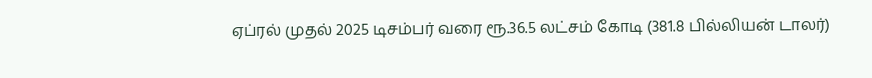ஏப்ரல் முதல் 2025 டிசம்பர் வரை ரூ.36.5 லட்சம் கோடி (381.8 பில்லியன் டாலர்)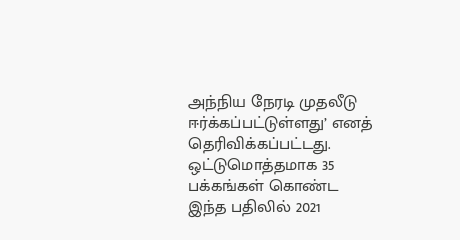அந்நிய நேரடி முதலீடு ஈர்க்கப்பட்டுள்ளது’ எனத் தெரிவிக்கப்பட்டது.
ஒட்டுமொத்தமாக 35 பக்கங்கள் கொண்ட இந்த பதிலில் 2021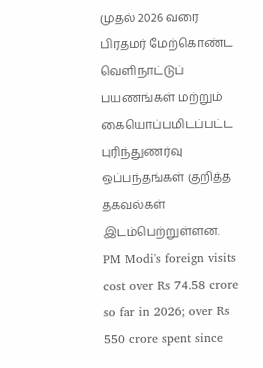முதல் 2026 வரை பிரதமர் மேற்கொண்ட வெளிநாட்டுப் பயணங்கள் மற்றும் கையொப்பமிடப்பட்ட புரிந்துணர்வு ஒப்பந்தங்கள் குறித்த தகவல்கள் இடம்பெற்றுள்ளன.
PM Modi's foreign visits cost over Rs 74.58 crore so far in 2026; over Rs 550 crore spent since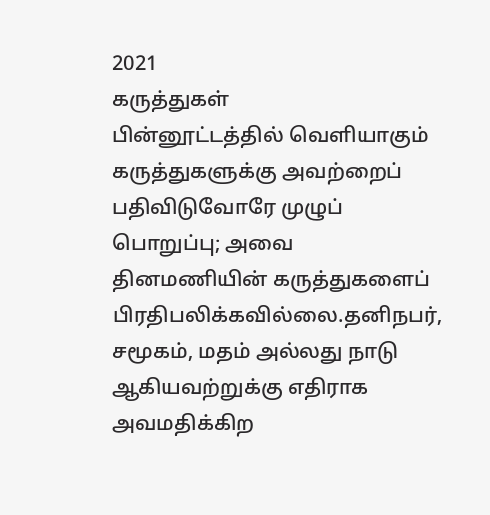2021
கருத்துகள்
பின்னூட்டத்தில் வெளியாகும் கருத்துகளுக்கு அவற்றைப் பதிவிடுவோரே முழுப் பொறுப்பு; அவை தினமணியின் கருத்துகளைப் பிரதிபலிக்கவில்லை.தனிநபர், சமூகம், மதம் அல்லது நாடு ஆகியவற்றுக்கு எதிராக அவமதிக்கிற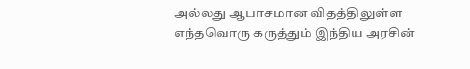அல்லது ஆபாசமான விதத்திலுள்ள எந்தவொரு கருத்தும் இந்திய அரசின்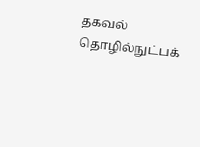தகவல் தொழில்நுட்பக்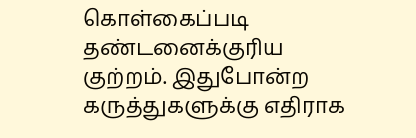கொள்கைப்படி தண்டனைக்குரிய குற்றம். இதுபோன்ற கருத்துகளுக்கு எதிராக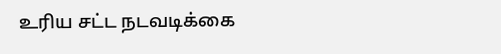உரிய சட்ட நடவடிக்கை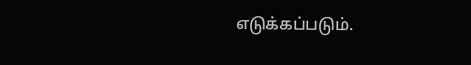எடுக்கப்படும்.